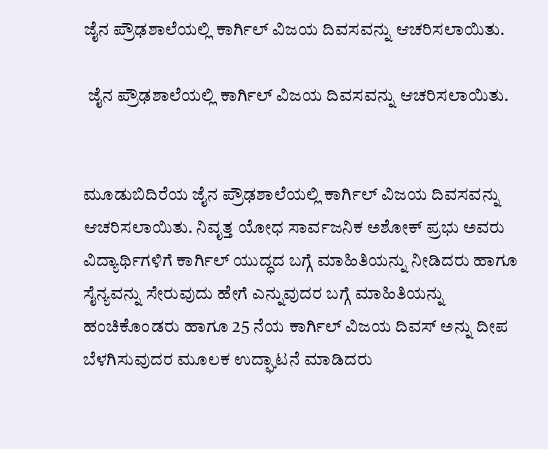ಜೈನ ಪ್ರೌಢಶಾಲೆಯಲ್ಲಿ ಕಾರ್ಗಿಲ್ ವಿಜಯ ದಿವಸವನ್ನು ಆಚರಿಸಲಾಯಿತು.

 ಜೈನ ಪ್ರೌಢಶಾಲೆಯಲ್ಲಿ ಕಾರ್ಗಿಲ್ ವಿಜಯ ದಿವಸವನ್ನು ಆಚರಿಸಲಾಯಿತು.


ಮೂಡುಬಿದಿರೆಯ ಜೈನ ಪ್ರೌಢಶಾಲೆಯಲ್ಲಿ ಕಾರ್ಗಿಲ್ ವಿಜಯ ದಿವಸವನ್ನು ಆಚರಿಸಲಾಯಿತು. ನಿವೃತ್ತ ಯೋಧ ಸಾರ್ವಜನಿಕ ಅಶೋಕ್ ಪ್ರಭು ಅವರು ವಿದ್ಯಾರ್ಥಿಗಳಿಗೆ ಕಾರ್ಗಿಲ್ ಯುದ್ಧದ ಬಗ್ಗೆ ಮಾಹಿತಿಯನ್ನು ನೀಡಿದರು ಹಾಗೂ ಸೈನ್ಯವನ್ನು ಸೇರುವುದು ಹೇಗೆ ಎನ್ನುವುದರ ಬಗ್ಗೆ ಮಾಹಿತಿಯನ್ನು ಹಂಚಿಕೊಂಡರು ಹಾಗೂ 25 ನೆಯ ಕಾರ್ಗಿಲ್ ವಿಜಯ ದಿವಸ್ ಅನ್ನು ದೀಪ ಬೆಳಗಿಸುವುದರ ಮೂಲಕ ಉದ್ಘಾಟನೆ ಮಾಡಿದರು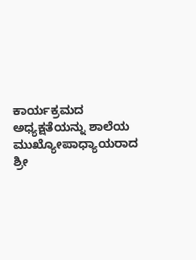ಕಾರ್ಯಕ್ರಮದ ಅಧ್ಯಕ್ಷತೆಯನ್ನು ಶಾಲೆಯ ಮುಖ್ಯೋಪಾಧ್ಯಾಯರಾದ ಶ್ರೀ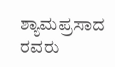ಶ್ಯಾಮಪ್ರಸಾದ ರವರು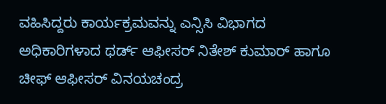ವಹಿಸಿದ್ದರು ಕಾರ್ಯಕ್ರಮವನ್ನು ಎನ್ಸಿಸಿ ವಿಭಾಗದ ಅಧಿಕಾರಿಗಳಾದ ಥರ್ಡ್ ಆಫೀಸರ್ ನಿತೇಶ್ ಕುಮಾರ್ ಹಾಗೂ ಚೀಫ್ ಆಫೀಸರ್ ವಿನಯಚಂದ್ರ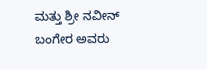ಮತ್ತು ಶ್ರೀ ನವೀನ್ ಬಂಗೇರ ಅವರು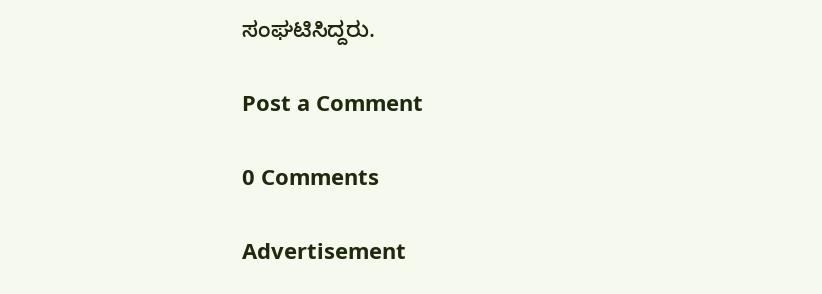ಸಂಘಟಿಸಿದ್ದರು.

Post a Comment

0 Comments

Advertisement